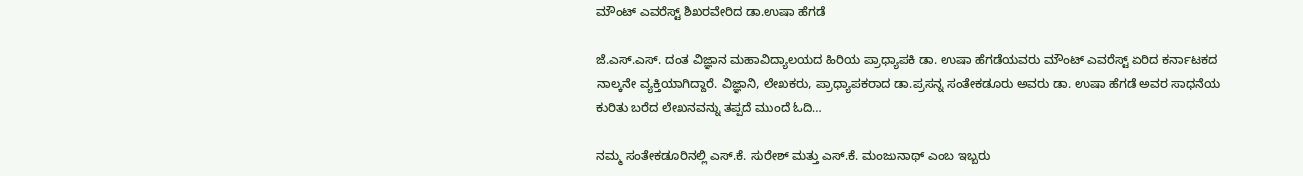ಮೌಂಟ್ ಎವರೆಸ್ಟ್ ಶಿಖರವೇರಿದ ಡಾ.ಉಷಾ ಹೆಗಡೆ

ಜೆ.ಎಸ್.ಎಸ್. ದಂತ ವಿಜ್ಞಾನ ಮಹಾವಿದ್ಯಾಲಯದ ಹಿರಿಯ ಪ್ರಾಧ್ಯಾಪಕಿ ಡಾ. ಉಷಾ ಹೆಗಡೆಯವರು ಮೌಂಟ್ ಎವರೆಸ್ಟ್ ಏರಿದ ಕರ್ನಾಟಕದ ನಾಲ್ಕನೇ ವ್ಯಕ್ತಿಯಾಗಿದ್ದಾರೆ. ವಿಜ್ಞಾನಿ, ಲೇಖಕರು, ಪ್ರಾಧ್ಯಾಪಕರಾದ ಡಾ.ಪ್ರಸನ್ನ ಸಂತೇಕಡೂರು ಅವರು ಡಾ. ಉಷಾ ಹೆಗಡೆ ಅವರ ಸಾಧನೆಯ ಕುರಿತು ಬರೆದ ಲೇಖನವನ್ನು ತಪ್ಪದೆ ಮುಂದೆ ಓದಿ…

ನಮ್ಮ ಸಂತೇಕಡೂರಿನಲ್ಲಿ ಎಸ್.ಕೆ. ಸುರೇಶ್ ಮತ್ತು ಎಸ್.ಕೆ. ಮಂಜುನಾಥ್ ಎಂಬ ಇಬ್ಬರು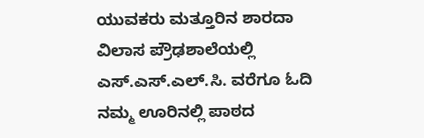ಯುವಕರು ಮತ್ತೂರಿನ ಶಾರದಾ ವಿಲಾಸ ಪ್ರೌಢಶಾಲೆಯಲ್ಲಿ ಎಸ್.ಎಸ್.ಎಲ್.ಸಿ. ವರೆಗೂ ಓದಿ ನಮ್ಮ ಊರಿನಲ್ಲಿ ಪಾಠದ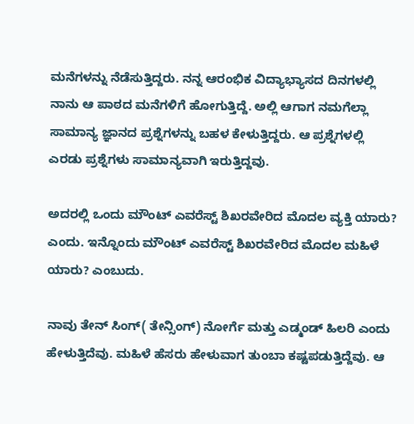ಮನೆಗಳನ್ನು ನೆಡೆಸುತ್ತಿದ್ದರು. ನನ್ನ ಆರಂಭಿಕ ವಿದ್ಯಾಭ್ಯಾಸದ ದಿನಗಳಲ್ಲಿ ನಾನು ಆ ಪಾಠದ ಮನೆಗಳಿಗೆ ಹೋಗುತ್ತಿದ್ದೆ. ಅಲ್ಲಿ ಆಗಾಗ ನಮಗೆಲ್ಲಾ ಸಾಮಾನ್ಯ ಜ್ಞಾನದ ಪ್ರಶ್ನೆಗಳನ್ನು ಬಹಳ ಕೇಳುತ್ತಿದ್ದರು. ಆ ಪ್ರಶ್ನೆಗಳಲ್ಲಿ ಎರಡು ಪ್ರಶ್ನೆಗಳು ಸಾಮಾನ್ಯವಾಗಿ ಇರುತ್ತಿದ್ದವು.

ಅದರಲ್ಲಿ ಒಂದು ಮೌಂಟ್ ಎವರೆಸ್ಟ್ ಶಿಖರವೇರಿದ ಮೊದಲ ವ್ಯಕ್ತಿ ಯಾರು? ಎಂದು. ಇನ್ನೊಂದು ಮೌಂಟ್ ಎವರೆಸ್ಟ್ ಶಿಖರವೇರಿದ ಮೊದಲ ಮಹಿಳೆ ಯಾರು? ಎಂಬುದು.

ನಾವು ತೇನ್ ಸಿಂಗ್( ತೇನ್ಸಿಂಗ್) ನೋರ್ಗೆ ಮತ್ತು ಎಡ್ಮಂಡ್ ಹಿಲರಿ ಎಂದು ಹೇಳುತ್ತಿದೆವು. ಮಹಿಳೆ ಹೆಸರು ಹೇಳುವಾಗ ತುಂಬಾ ಕಷ್ಟಪಡುತ್ತಿದ್ದೆವು. ಆ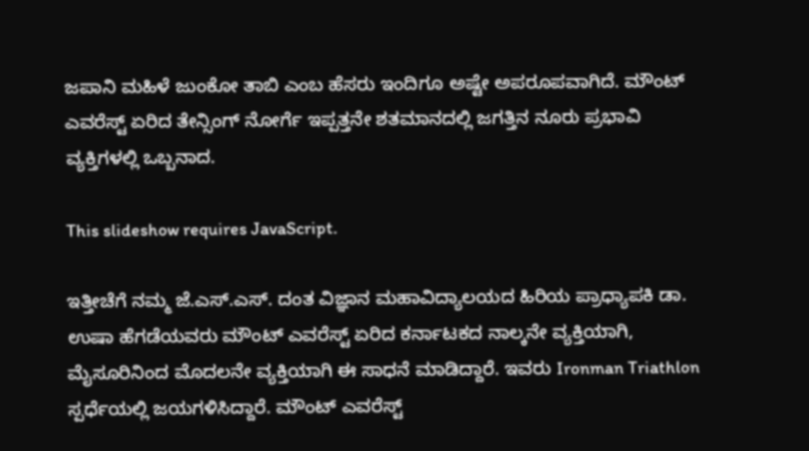ಜಪಾನಿ ಮಹಿಳೆ ಜುಂಕೋ ತಾಬಿ ಎಂಬ ಹೆಸರು ಇಂದಿಗೂ ಅಷ್ಟೇ ಅಪರೂಪವಾಗಿದೆ. ಮೌಂಟ್ ಎವರೆಸ್ಟ್ ಏರಿದ ತೇನ್ಸಿಂಗ್ ನೋರ್ಗೆ ಇಪ್ಪತ್ತನೇ ಶತಮಾನದಲ್ಲಿ ಜಗತ್ತಿನ ನೂರು ಪ್ರಭಾವಿ ವ್ಯಕ್ತಿಗಳಲ್ಲಿ ಒಬ್ಬನಾದ.

This slideshow requires JavaScript.

ಇತ್ತೀಚೆಗೆ ನಮ್ಮ ಜೆ.ಎಸ್.ಎಸ್. ದಂತ ವಿಜ್ಞಾನ ಮಹಾವಿದ್ಯಾಲಯದ ಹಿರಿಯ ಪ್ರಾಧ್ಯಾಪಕಿ ಡಾ. ಉಷಾ ಹೆಗಡೆಯವರು ಮೌಂಟ್ ಎವರೆಸ್ಟ್ ಏರಿದ ಕರ್ನಾಟಕದ ನಾಲ್ಕನೇ ವ್ಯಕ್ತಿಯಾಗಿ, ಮೈಸೂರಿನಿಂದ ಮೊದಲನೇ ವ್ಯಕ್ತಿಯಾಗಿ ಈ ಸಾಧನೆ ಮಾಡಿದ್ದಾರೆ. ಇವರು Ironman Triathlon ಸ್ಪರ್ಧೆಯಲ್ಲಿ ಜಯಗಳಿಸಿದ್ದಾರೆ. ಮೌಂಟ್ ಎವರೆಸ್ಟ್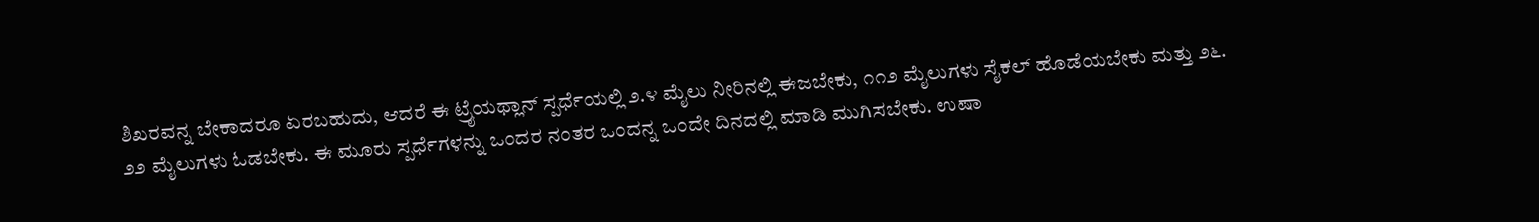ಶಿಖರವನ್ನ ಬೇಕಾದರೂ ಏರಬಹುದು, ಆದರೆ ಈ ಟ್ರೈಯಥ್ಲಾನ್ ಸ್ಪರ್ಧೆಯಲ್ಲಿ ೨.೪ ಮೈಲು ನೀರಿನಲ್ಲಿ ಈಜಬೇಕು, ೧೧೨ ಮೈಲುಗಳು ಸೈಕಲ್ ಹೊಡೆಯಬೇಕು ಮತ್ತು ೨೬. ೨೨ ಮೈಲುಗಳು ಓಡಬೇಕು. ಈ ಮೂರು ಸ್ಪರ್ಧೆಗಳನ್ನು ಒಂದರ ನಂತರ ಒಂದನ್ನ ಒಂದೇ ದಿನದಲ್ಲಿ ಮಾಡಿ ಮುಗಿಸಬೇಕು. ಉಷಾ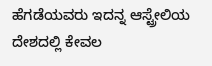ಹೆಗಡೆಯವರು ಇದನ್ನ ಆಸ್ಟ್ರೇಲಿಯ ದೇಶದಲ್ಲಿ ಕೇವಲ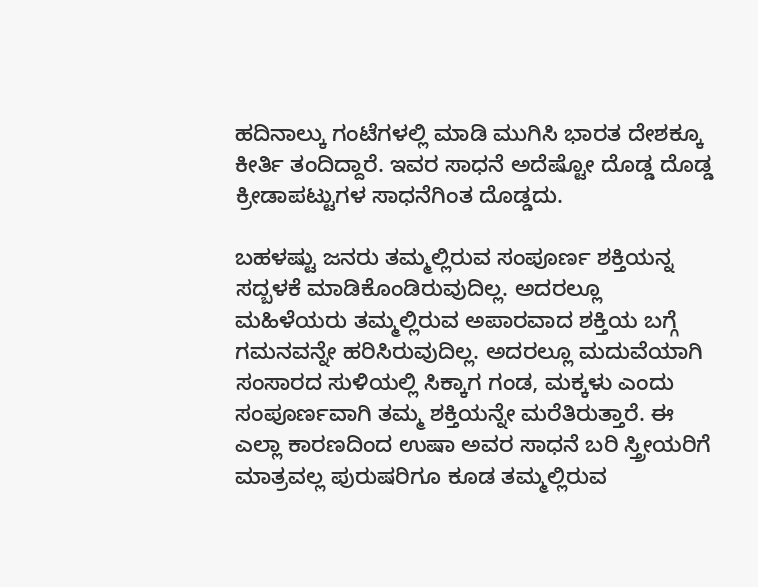ಹದಿನಾಲ್ಕು ಗಂಟೆಗಳಲ್ಲಿ ಮಾಡಿ ಮುಗಿಸಿ ಭಾರತ ದೇಶಕ್ಕೂ ಕೀರ್ತಿ ತಂದಿದ್ದಾರೆ. ಇವರ ಸಾಧನೆ ಅದೆಷ್ಟೋ ದೊಡ್ಡ ದೊಡ್ಡ ಕ್ರೀಡಾಪಟ್ಟುಗಳ ಸಾಧನೆಗಿಂತ ದೊಡ್ಡದು.

ಬಹಳಷ್ಟು ಜನರು ತಮ್ಮಲ್ಲಿರುವ ಸಂಪೂರ್ಣ ಶಕ್ತಿಯನ್ನ ಸದ್ಬಳಕೆ ಮಾಡಿಕೊಂಡಿರುವುದಿಲ್ಲ. ಅದರಲ್ಲೂ ಮಹಿಳೆಯರು ತಮ್ಮಲ್ಲಿರುವ ಅಪಾರವಾದ ಶಕ್ತಿಯ ಬಗ್ಗೆ ಗಮನವನ್ನೇ ಹರಿಸಿರುವುದಿಲ್ಲ. ಅದರಲ್ಲೂ ಮದುವೆಯಾಗಿ ಸಂಸಾರದ ಸುಳಿಯಲ್ಲಿ ಸಿಕ್ಕಾಗ ಗಂಡ, ಮಕ್ಕಳು ಎಂದು ಸಂಪೂರ್ಣವಾಗಿ ತಮ್ಮ ಶಕ್ತಿಯನ್ನೇ ಮರೆತಿರುತ್ತಾರೆ. ಈ ಎಲ್ಲಾ ಕಾರಣದಿಂದ ಉಷಾ ಅವರ ಸಾಧನೆ ಬರಿ ಸ್ತ್ರೀಯರಿಗೆ ಮಾತ್ರವಲ್ಲ ಪುರುಷರಿಗೂ ಕೂಡ ತಮ್ಮಲ್ಲಿರುವ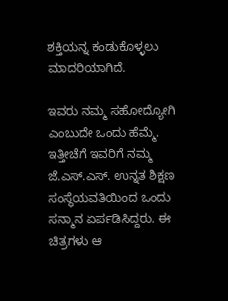ಶಕ್ತಿಯನ್ನ ಕಂಡುಕೊಳ್ಳಲು ಮಾದರಿಯಾಗಿದೆ.

ಇವರು ನಮ್ಮ ಸಹೋದ್ಯೋಗಿ ಎಂಬುದೇ ಒಂದು ಹೆಮ್ಮೆ. ಇತ್ತೀಚೆಗೆ ಇವರಿಗೆ ನಮ್ಮ ಜೆ.ಎಸ್.ಎಸ್. ಉನ್ನತ ಶಿಕ್ಷಣ ಸಂಸ್ಥೆಯವತಿಯಿಂದ ಒಂದು ಸನ್ಮಾನ ಏರ್ಪಡಿಸಿದ್ದರು. ಈ ಚಿತ್ರಗಳು ಆ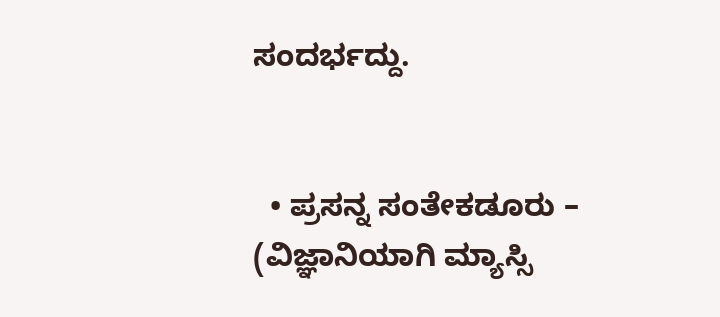ಸಂದರ್ಭದ್ದು.


  • ಪ್ರಸನ್ನ ಸಂತೇಕಡೂರು –  (ವಿಜ್ಞಾನಿಯಾಗಿ ಮ್ಯಾಸ್ಸಿ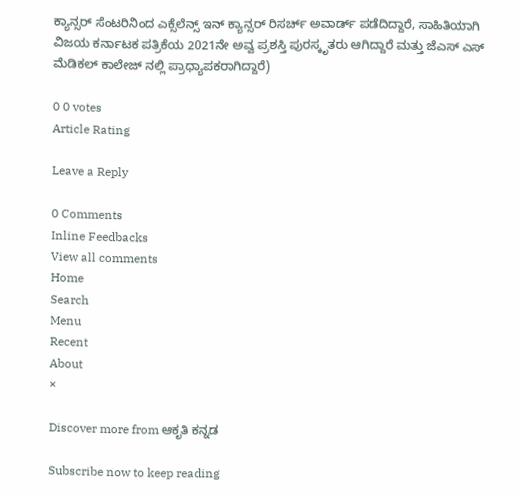ಕ್ಯಾನ್ಸರ್ ಸೆಂಟರಿನಿಂದ ಎಕ್ಸೆಲೆನ್ಸ್ ಇನ್ ಕ್ಯಾನ್ಸರ್ ರಿಸರ್ಚ್ ಅವಾರ್ಡ್ ಪಡೆದಿದ್ದಾರೆ, ಸಾಹಿತಿಯಾಗಿ ವಿಜಯ ಕರ್ನಾಟಕ ಪತ್ರಿಕೆಯ 2021ನೇ ಅವ್ವ ಪ್ರಶಸ್ತಿ ಪುರಸ್ಕೃತರು ಆಗಿದ್ದಾರೆ ಮತ್ತು ಜೆಎಸ್ ಎಸ್ ಮೆಡಿಕಲ್ ಕಾಲೇಜ್ ನಲ್ಲಿ ಪ್ರಾಧ್ಯಾಪಕರಾಗಿದ್ದಾರೆ)

0 0 votes
Article Rating

Leave a Reply

0 Comments
Inline Feedbacks
View all comments
Home
Search
Menu
Recent
About
×

Discover more from ಆಕೃತಿ ಕನ್ನಡ

Subscribe now to keep reading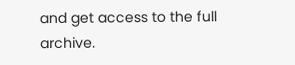and get access to the full archive.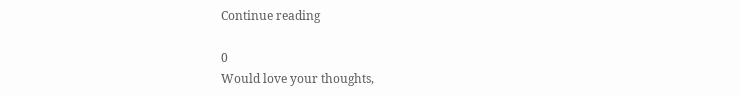Continue reading

0
Would love your thoughts,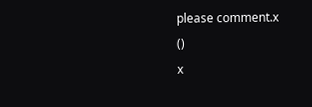please comment.x
()
x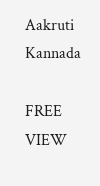Aakruti Kannada

FREE
VIEW